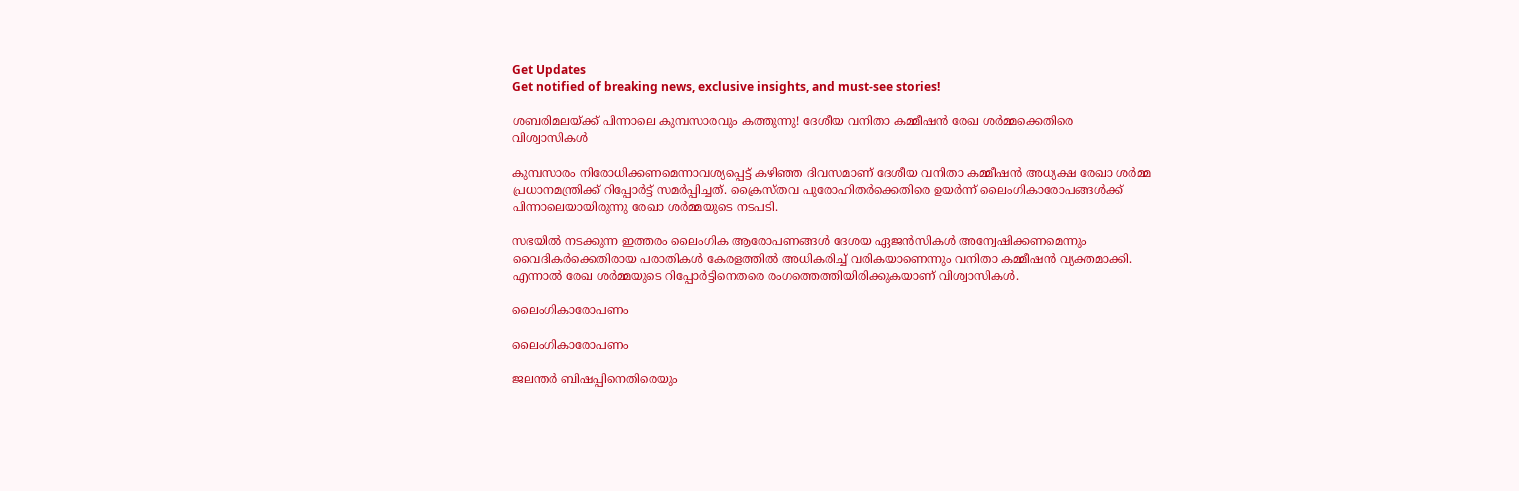Get Updates
Get notified of breaking news, exclusive insights, and must-see stories!

ശബരിമലയ്ക്ക് പിന്നാലെ കുമ്പസാരവും കത്തുന്നു! ദേശീയ വനിതാ കമ്മീഷന്‍ രേഖ ശര്‍മ്മക്കെതിരെ വിശ്വാസികള്‍

കുമ്പസാരം നിരോധിക്കണമെന്നാവശ്യപ്പെട്ട് കഴിഞ്ഞ ദിവസമാണ് ദേശീയ വനിതാ കമ്മീഷന്‍ അധ്യക്ഷ രേഖാ ശര്‍മ്മ പ്രധാനമന്ത്രിക്ക് റിപ്പോര്‍ട്ട് സമര്‍പ്പിച്ചത്. ക്രൈസ്തവ പുരോഹിതര്‍ക്കെതിരെ ഉയര്‍ന്ന് ലൈംഗികാരോപങ്ങള്‍ക്ക് പിന്നാലെയായിരുന്നു രേഖാ ശര്‍മ്മയുടെ നടപടി.

സഭയില്‍ നടക്കുന്ന ഇത്തരം ലൈംഗിക ആരോപണങ്ങള്‍ ദേശയ ഏജന്‍സികള്‍ അന്വേഷിക്കണമെന്നും വൈദികര്‍ക്കെതിരായ പരാതികള്‍ കേരളത്തില്‍ അധികരിച്ച് വരികയാണെന്നും വനിതാ കമ്മീഷന്‍ വ്യക്തമാക്കി. എന്നാല്‍ രേഖ ശര്‍മ്മയുടെ റിപ്പോര്‍ട്ടിനെതരെ രംഗത്തെത്തിയിരിക്കുകയാണ് വിശ്വാസികള്‍.

ലൈംഗികാരോപണം

ലൈംഗികാരോപണം

ജലന്തര്‍ ബിഷപ്പിനെതിരെയും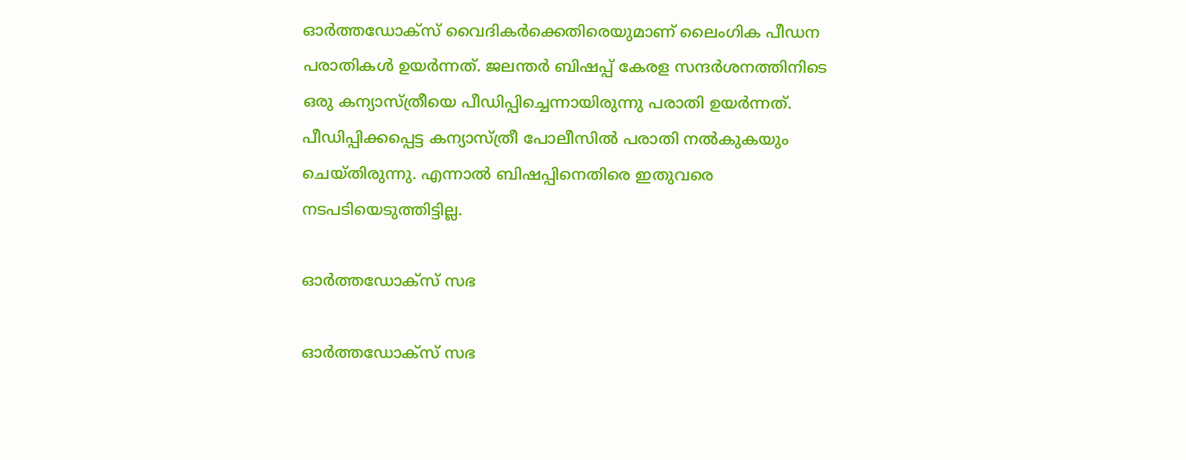ഓര്‍ത്തഡോക്‌സ് വൈദികര്‍ക്കെതിരെയുമാണ് ലൈംഗിക പീഡന പരാതികള്‍ ഉയര്‍ന്നത്. ജലന്തര്‍ ബിഷപ്പ് കേരള സന്ദര്‍ശനത്തിനിടെ ഒരു കന്യാസ്ത്രീയെ പീഡിപ്പിച്ചെന്നായിരുന്നു പരാതി ഉയര്‍ന്നത്. പീഡിപ്പിക്കപ്പെട്ട കന്യാസ്ത്രീ പോലീസില്‍ പരാതി നല്‍കുകയും ചെയ്തിരുന്നു. എന്നാല്‍ ബിഷപ്പിനെതിരെ ഇതുവരെ നടപടിയെടുത്തിട്ടില്ല.

ഓര്‍ത്തഡോക്സ് സഭ

ഓര്‍ത്തഡോക്സ് സഭ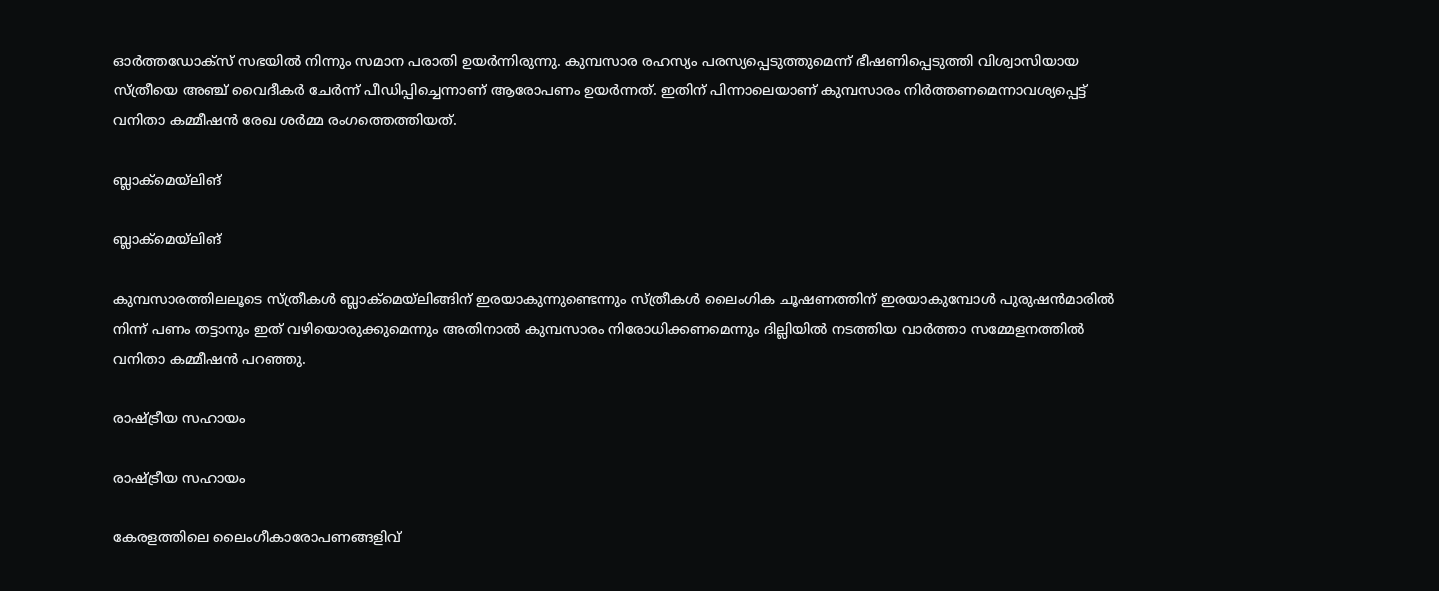ഓര്‍ത്തഡോക്സ് സഭയില്‍ നിന്നും സമാന പരാതി ഉയര്‍ന്നിരുന്നു. കുമ്പസാര രഹസ്യം പരസ്യപ്പെടുത്തുമെന്ന് ഭീഷണിപ്പെടുത്തി വിശ്വാസിയായ സ്ത്രീയെ അഞ്ച് വൈദീകര്‍ ചേര്‍ന്ന് പീഡിപ്പിച്ചെന്നാണ് ആരോപണം ഉയര്‍ന്നത്. ഇതിന് പിന്നാലെയാണ് കുമ്പസാരം നിര്‍ത്തണമെന്നാവശ്യപ്പെട്ട് വനിതാ കമ്മീഷന്‍ രേഖ ശര്‍മ്മ രംഗത്തെത്തിയത്.

ബ്ലാക്മെയ്ലിങ്

ബ്ലാക്മെയ്ലിങ്

കുമ്പസാരത്തിലലൂടെ സ്ത്രീകള്‍ ബ്ലാക്മെയ്ലിങ്ങിന് ഇരയാകുന്നുണ്ടെന്നും സ്ത്രീകള്‍ ലൈംഗിക ചൂഷണത്തിന് ഇരയാകുമ്പോള്‍ പുരുഷന്‍മാരില്‍ നിന്ന് പണം തട്ടാനും ഇത് വഴിയൊരുക്കുമെന്നും അതിനാല്‍ കുമ്പസാരം നിരോധിക്കണമെന്നും ദില്ലിയില്‍ നടത്തിയ വാര്‍ത്താ സമ്മേളനത്തില്‍ വനിതാ കമ്മീഷന്‍ പറഞ്ഞു.

രാഷ്ട്രീയ സഹായം

രാഷ്ട്രീയ സഹായം

കേരളത്തിലെ ലൈംഗീകാരോപണങ്ങളിവ്‍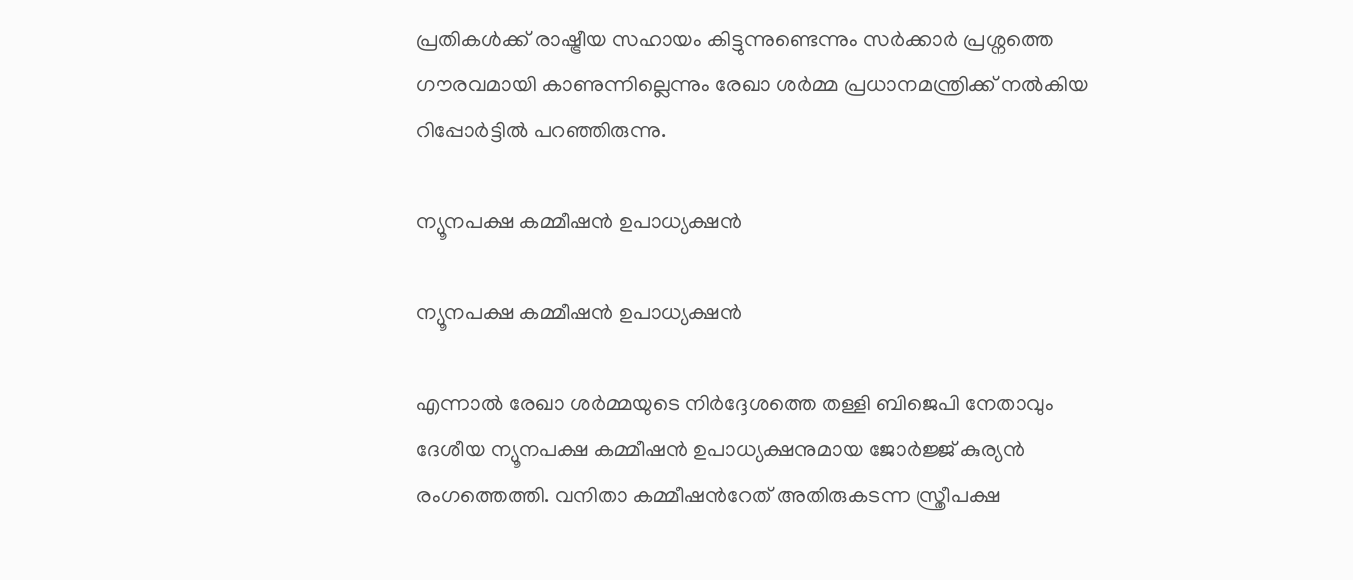പ്രതികള്‍ക്ക് രാഷ്ട്രീയ സഹായം കിട്ടുന്നുണ്ടെന്നും സര്‍ക്കാര്‍ പ്രശ്നത്തെ ഗൗരവമായി കാണുന്നില്ലെന്നും രേഖാ ശര്‍മ്മ പ്രധാനമന്ത്രിക്ക് നല്‍കിയ റിപ്പോര്‍ട്ടില്‍ പറഞ്ഞിരുന്നു.

ന്യൂനപക്ഷ കമ്മീഷന്‍ ഉപാധ്യക്ഷന്‍

ന്യൂനപക്ഷ കമ്മീഷന്‍ ഉപാധ്യക്ഷന്‍

എന്നാല്‍ രേഖാ ശര്‍മ്മയുടെ നിര്‍ദ്ദേശത്തെ തള്ളി ബിജെപി നേതാവും ദേശീയ ന്യൂനപക്ഷ കമ്മീഷന്‍ ഉപാധ്യക്ഷനുമായ ജോര്‍ജ്ജ് കുര്യന്‍ രംഗത്തെത്തി. വനിതാ കമ്മീഷന്‍റേത് അതിരുകടന്ന സ്ത്രീപക്ഷ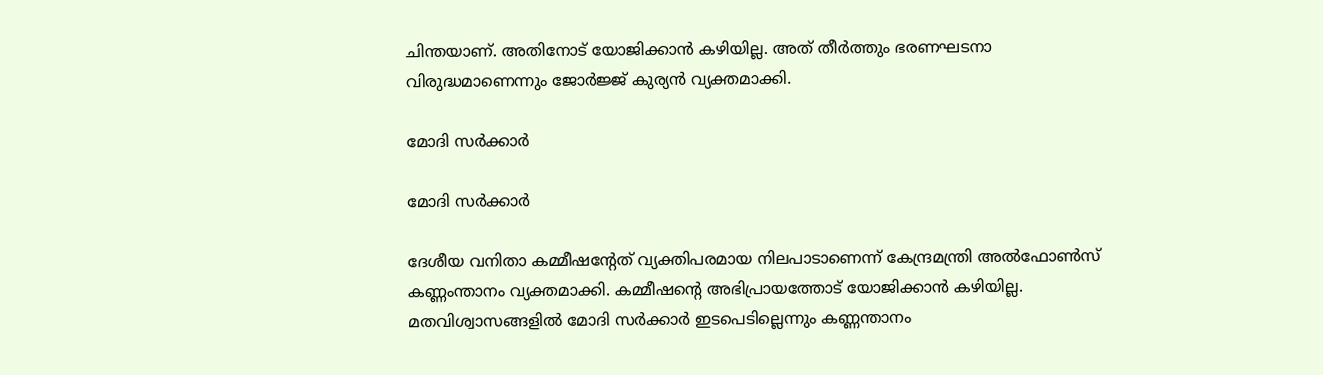ചിന്തയാണ്. അതിനോട് യോജിക്കാന്‍ കഴിയില്ല. അത് തീര്‍ത്തും ഭരണഘടനാ വിരുദ്ധമാണെന്നും ജോര്‍ജ്ജ് കുര്യന്‍ വ്യക്തമാക്കി.

മോദി സര്‍ക്കാര്‍

മോദി സര്‍ക്കാര്‍

ദേശീയ വനിതാ കമ്മീഷന്‍റേത് വ്യക്തിപരമായ നിലപാടാണെന്ന് കേന്ദ്രമന്ത്രി അല്‍ഫോണ്‍സ് കണ്ണംന്താനം വ്യക്തമാക്കി. കമ്മീഷന്‍റെ അഭിപ്രായത്തോട് യോജിക്കാന്‍ കഴിയില്ല. മതവിശ്വാസങ്ങളില്‍ മോദി സര്‍ക്കാര്‍ ഇടപെടില്ലെന്നും കണ്ണന്താനം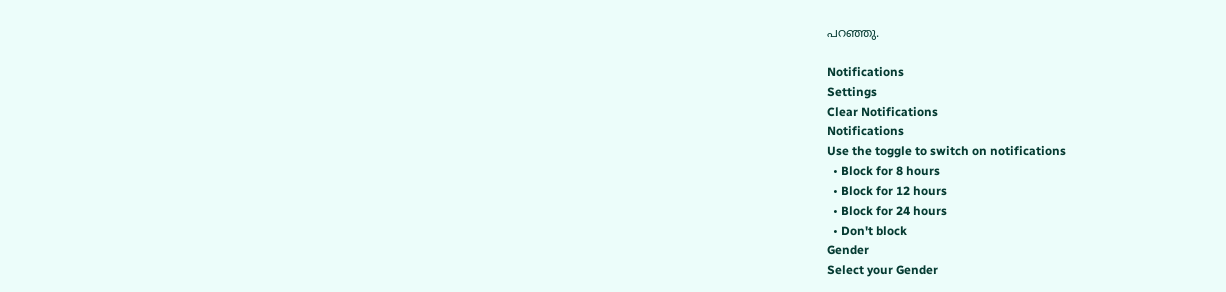പറഞ്ഞു.

Notifications
Settings
Clear Notifications
Notifications
Use the toggle to switch on notifications
  • Block for 8 hours
  • Block for 12 hours
  • Block for 24 hours
  • Don't block
Gender
Select your Gender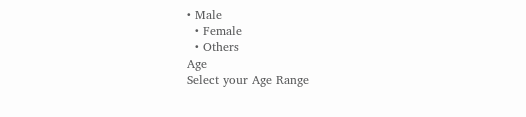• Male
  • Female
  • Others
Age
Select your Age Range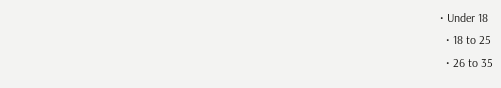• Under 18
  • 18 to 25
  • 26 to 35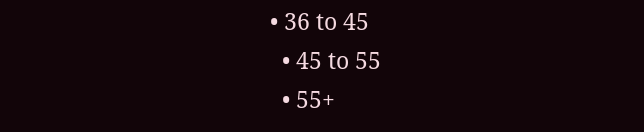• 36 to 45
  • 45 to 55
  • 55+